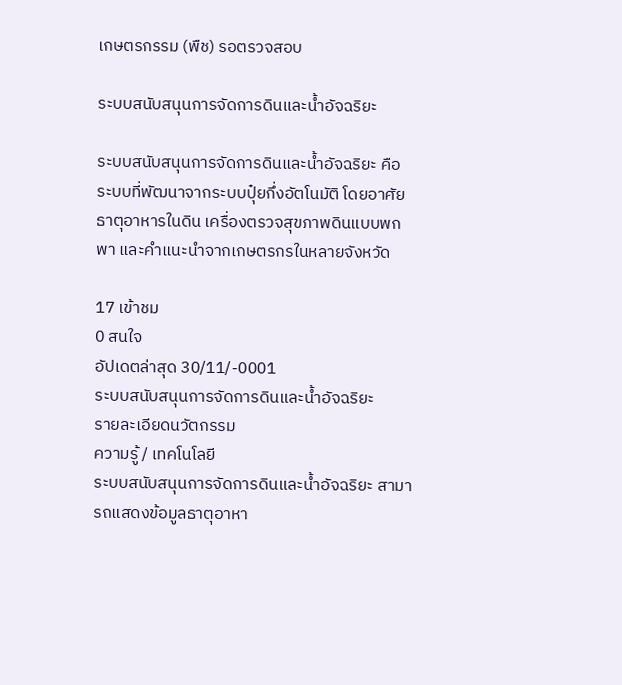เกษตรกรรม (พืช) รอตรวจสอบ

ระบบสนับสนุนการจัดการดินและน้ำอัจฉริยะ

ระบบสนับสนุนการจัดการดินและน้ำอัจฉริยะ คือ ระบบที่พัฒนาจากระบบปุ๋ยกึ่งอัตโนมัติ โดยอาศัยธาตุอาหารในดิน เครื่องตรวจสุขภาพดินแบบพกพา และคำแนะนำจากเกษตรกรในหลายจังหวัด

17 เข้าชม
0 สนใจ
อัปเดตล่าสุด 30/11/-0001
ระบบสนับสนุนการจัดการดินและน้ำอัจฉริยะ
รายละเอียดนวัตกรรม
ความรู้ / เทคโนโลยี
ระบบสนับสนุนการจัดการดินและน้ำอัจฉริยะ สามารถแสดงข้อมูลธาตุอาหา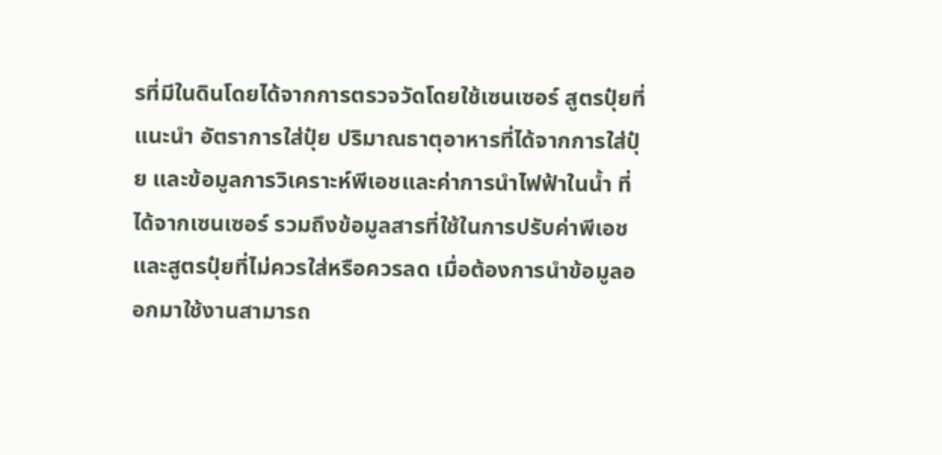รที่มีในดินโดยได้จากการตรวจวัดโดยใช้เซนเซอร์ สูตรปุ๋ยที่แนะนำ อัตราการใส่ปุ๋ย ปริมาณธาตุอาหารที่ได้จากการใส่ปุ๋ย และข้อมูลการวิเคราะห์พีเอชและค่าการนำไฟฟ้าในน้ำ ที่ได้จากเซนเซอร์ รวมถึงข้อมูลสารที่ใช้ในการปรับค่าพีเอชและสูตรปุ๋ยที่ไม่ควรใส่หรือควรลด เมื่อต้องการนำข้อมูลออกมาใช้งานสามารถ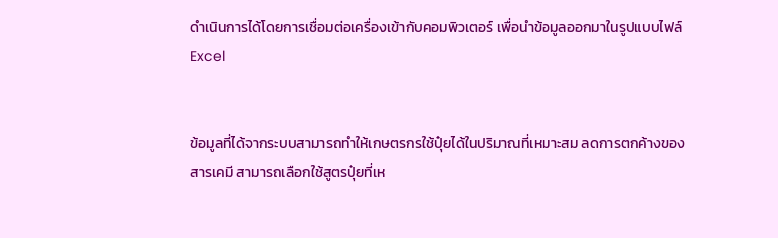ดำเนินการได้โดยการเชื่อมต่อเครื่องเข้ากับคอมพิวเตอร์ เพื่อนำข้อมูลออกมาในรูปแบบไฟล์ Excel


ข้อมูลที่ได้จากระบบสามารถทำให้เกษตรกรใช้ปุ๋ยได้ในปริมาณที่เหมาะสม ลดการตกค้างของสารเคมี สามารถเลือกใช้สูตรปุ๋ยที่เห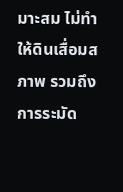มาะสม ไม่ทำให้ดินเสื่อมสภาพ รวมถึงการระมัด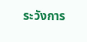ระวังการ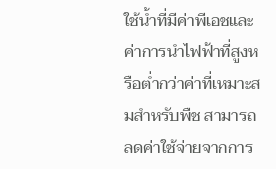ใช้น้ำที่มีค่าพีเอชและค่าการนำไฟฟ้าที่สูงหรือต่ำกว่าค่าที่เหมาะสมสำหรับพืช สามารถลดค่าใช้จ่ายจากการ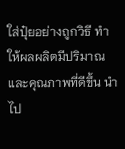ใส่ปุ๋ยอย่างถูกวิธี ทำให้ผลผลิตมีปริมาณและคุณภาพที่ดีขึ้น นำไป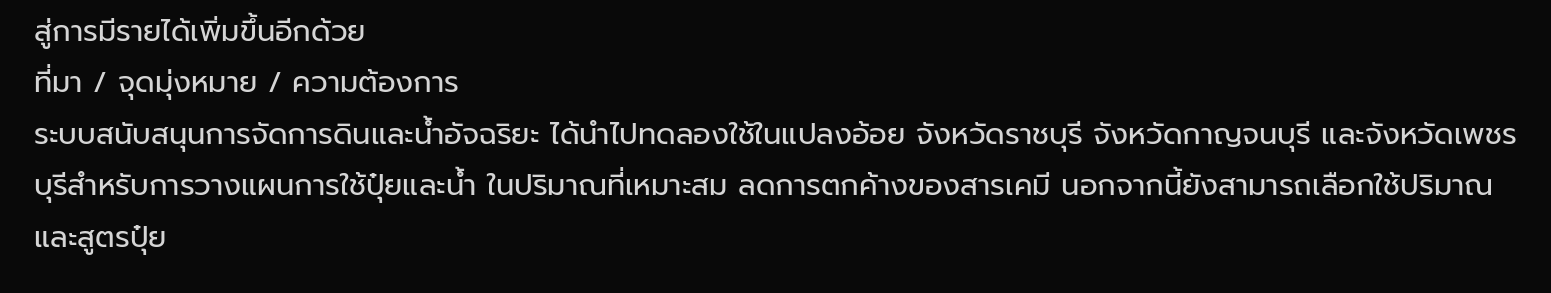สู่การมีรายได้เพิ่มขึ้นอีกด้วย
ที่มา / จุดมุ่งหมาย / ความต้องการ
ระบบสนับสนุนการจัดการดินและน้ำอัจฉริยะ ได้นำไปทดลองใช้ในแปลงอ้อย จังหวัดราชบุรี จังหวัดกาญจนบุรี และจังหวัดเพชรบุรีสำหรับการวางแผนการใช้ปุ๋ยและน้ำ ในปริมาณที่เหมาะสม ลดการตกค้างของสารเคมี นอกจากนี้ยังสามารถเลือกใช้ปริมาณและสูตรปุ๋ย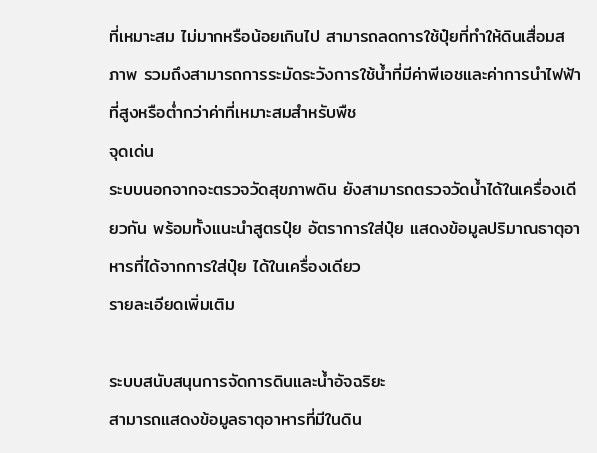ที่เหมาะสม ไม่มากหรือน้อยเกินไป สามารถลดการใช้ปุ๋ยที่ทำให้ดินเสื่อมสภาพ รวมถึงสามารถการระมัดระวังการใช้น้ำที่มีค่าพีเอชและค่าการนำไฟฟ้าที่สูงหรือต่ำกว่าค่าที่เหมาะสมสำหรับพืช
จุดเด่น
ระบบนอกจากจะตรวจวัดสุขภาพดิน ยังสามารถตรวจวัดน้ำได้ในเครื่องเดียวกัน พร้อมทั้งแนะนำสูตรปุ๋ย อัตราการใส่ปุ๋ย แสดงข้อมูลปริมาณธาตุอาหารที่ได้จากการใส่ปุ๋ย ได้ในเครื่องเดียว
รายละเอียดเพิ่มเติม

ระบบสนับสนุนการจัดการดินและน้ำอัจฉริยะ
สามารถแสดงข้อมูลธาตุอาหารที่มีในดิน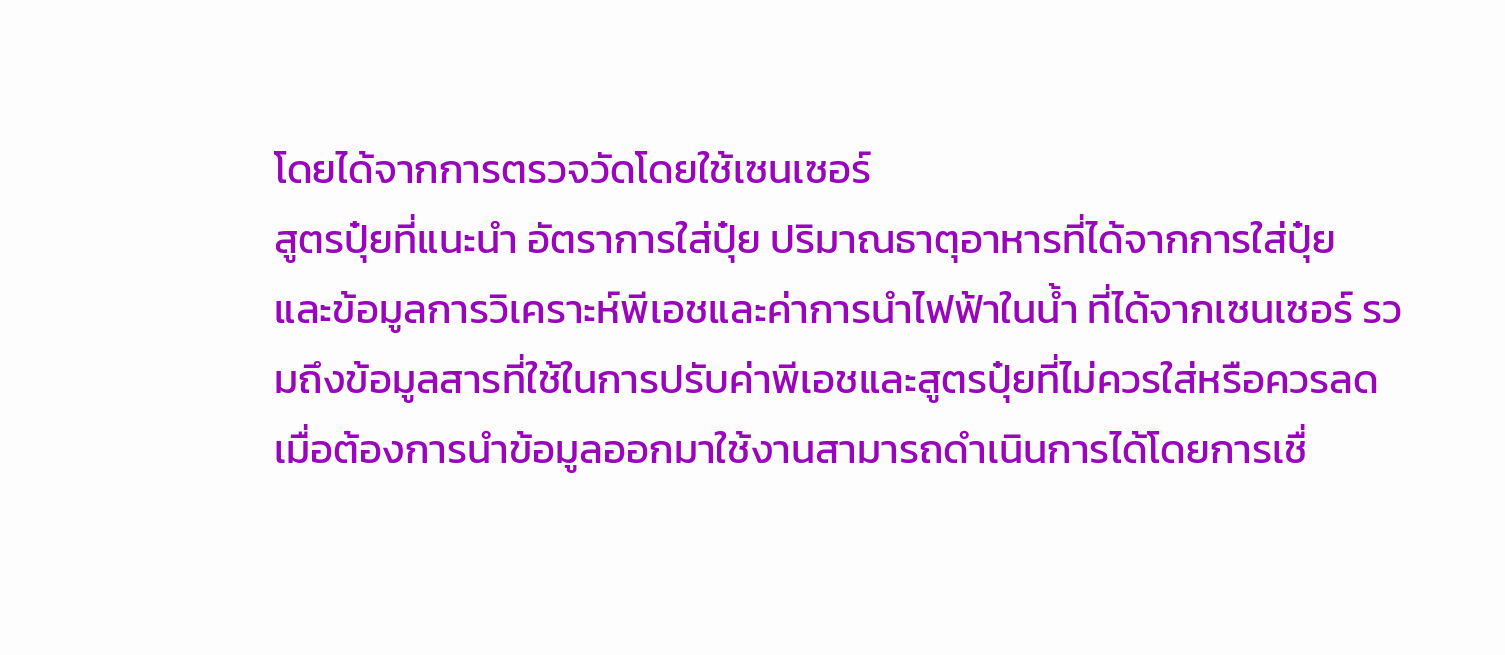โดยได้จากการตรวจวัดโดยใช้เซนเซอร์
สูตรปุ๋ยที่แนะนำ อัตราการใส่ปุ๋ย ปริมาณธาตุอาหารที่ได้จากการใส่ปุ๋ย
และข้อมูลการวิเคราะห์พีเอชและค่าการนำไฟฟ้าในน้ำ ที่ได้จากเซนเซอร์ รวมถึงข้อมูลสารที่ใช้ในการปรับค่าพีเอชและสูตรปุ๋ยที่ไม่ควรใส่หรือควรลด
เมื่อต้องการนำข้อมูลออกมาใช้งานสามารถดำเนินการได้โดยการเชื่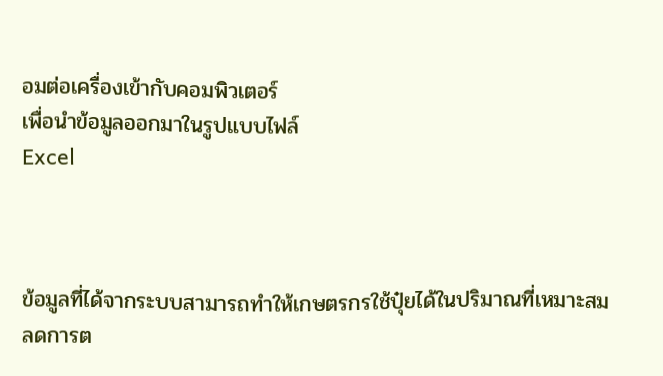อมต่อเครื่องเข้ากับคอมพิวเตอร์
เพื่อนำข้อมูลออกมาในรูปแบบไฟล์
Excel



ข้อมูลที่ได้จากระบบสามารถทำให้เกษตรกรใช้ปุ๋ยได้ในปริมาณที่เหมาะสม
ลดการต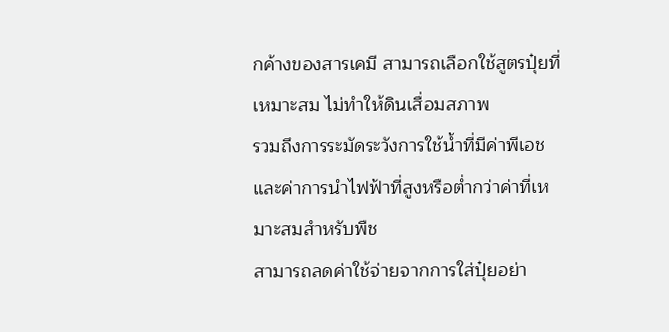กค้างของสารเคมี สามารถเลือกใช้สูตรปุ๋ยที่เหมาะสม ไม่ทำให้ดินเสื่อมสภาพ
รวมถึงการระมัดระวังการใช้น้ำที่มีค่าพีเอชและค่าการนำไฟฟ้าที่สูงหรือต่ำกว่าค่าที่เหมาะสมสำหรับพืช
สามารถลดค่าใช้จ่ายจากการใส่ปุ๋ยอย่า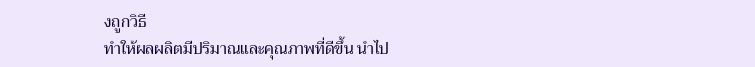งถูกวิธี
ทำให้ผลผลิตมีปริมาณและคุณภาพที่ดีขึ้น นำไป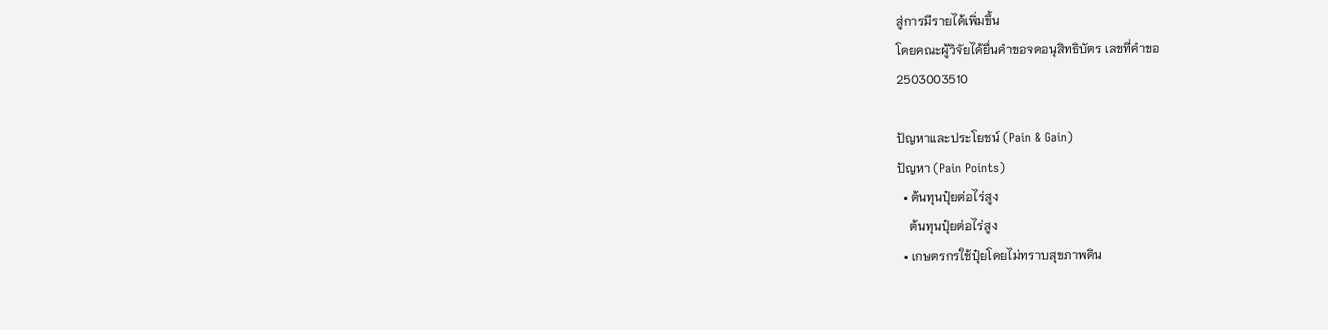สู่การมีรายได้เพิ่มขึ้น
โดยคณะผู้วิจัยได้ยื่นคำขอจดอนุสิทธิบัตร เลขที่คำขอ
2503003510

ปัญหาและประโยชน์ (Pain & Gain)
ปัญหา (Pain Points)
  • ต้นทุนปุ๋ยต่อไร่สูง
    ต้นทุนปุ๋ยต่อไร่สูง
  • เกษตรกรใช้ปุ๋ยโดยไม่ทราบสุขภาพดิน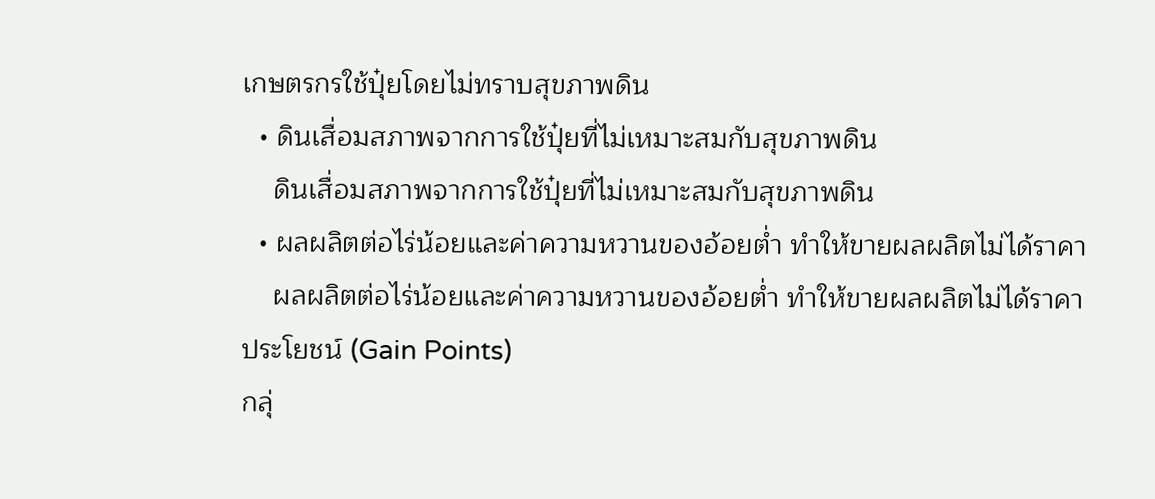เกษตรกรใช้ปุ๋ยโดยไม่ทราบสุขภาพดิน
  • ดินเสื่อมสภาพจากการใช้ปุ๋ยที่ไม่เหมาะสมกับสุขภาพดิน
    ดินเสื่อมสภาพจากการใช้ปุ๋ยที่ไม่เหมาะสมกับสุขภาพดิน
  • ผลผลิตต่อไร่น้อยและค่าความหวานของอ้อยต่ำ ทำให้ขายผลผลิตไม่ได้ราคา
    ผลผลิตต่อไร่น้อยและค่าความหวานของอ้อยต่ำ ทำให้ขายผลผลิตไม่ได้ราคา
ประโยชน์ (Gain Points)
กลุ่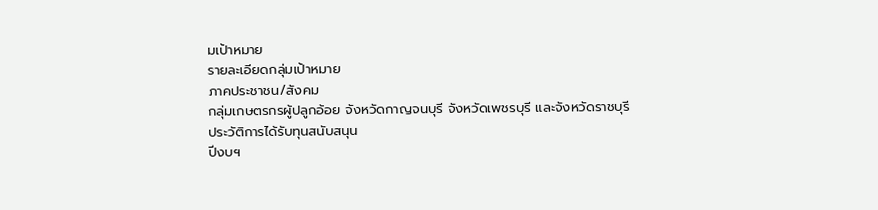มเป้าหมาย
รายละเอียดกลุ่มเป้าหมาย
ภาคประชาชน/สังคม
กลุ่มเกษตรกรผู้ปลูกอ้อย จังหวัดกาญจนบุรี จังหวัดเพชรบุรี และจังหวัดราชบุรี
ประวัติการได้รับทุนสนับสนุน
ปีงบฯ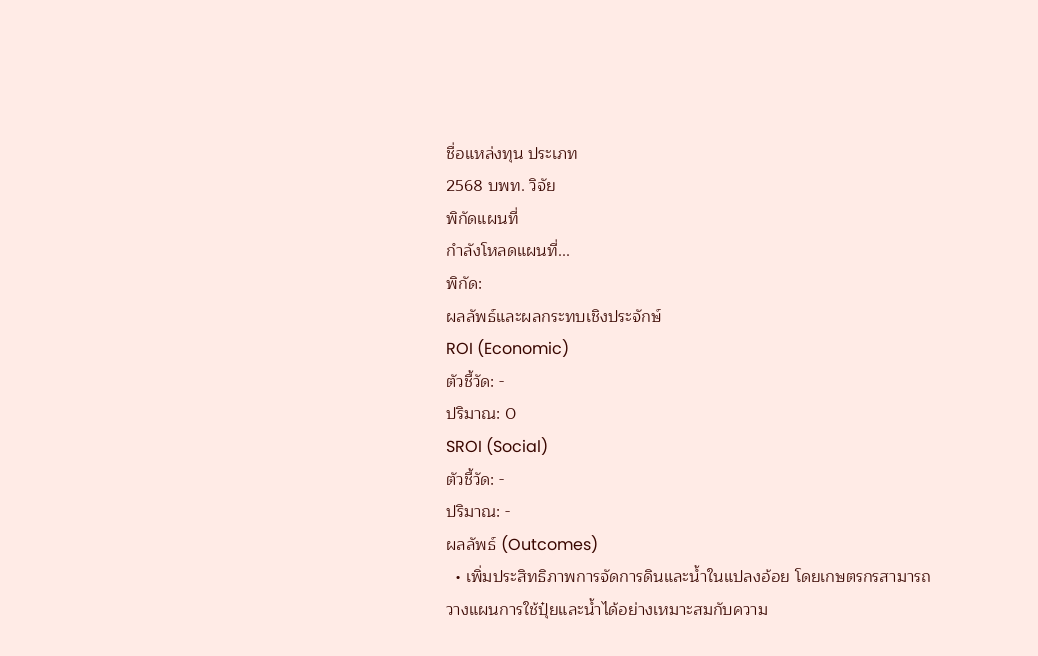ชื่อแหล่งทุน ประเภท
2568 บพท. วิจัย
พิกัดแผนที่
กำลังโหลดแผนที่...
พิกัด:
ผลลัพธ์และผลกระทบเชิงประจักษ์
ROI (Economic)
ตัวชี้วัด: -
ปริมาณ: 0
SROI (Social)
ตัวชี้วัด: -
ปริมาณ: -
ผลลัพธ์ (Outcomes)
  • เพิ่มประสิทธิภาพการจัดการดินและน้ำในแปลงอ้อย โดยเกษตรกรสามารถวางแผนการใช้ปุ๋ยและน้ำได้อย่างเหมาะสมกับความ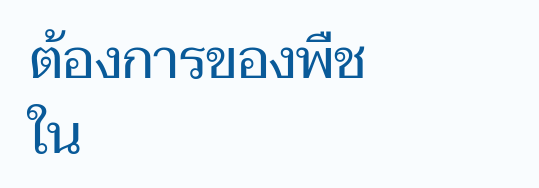ต้องการของพืชใน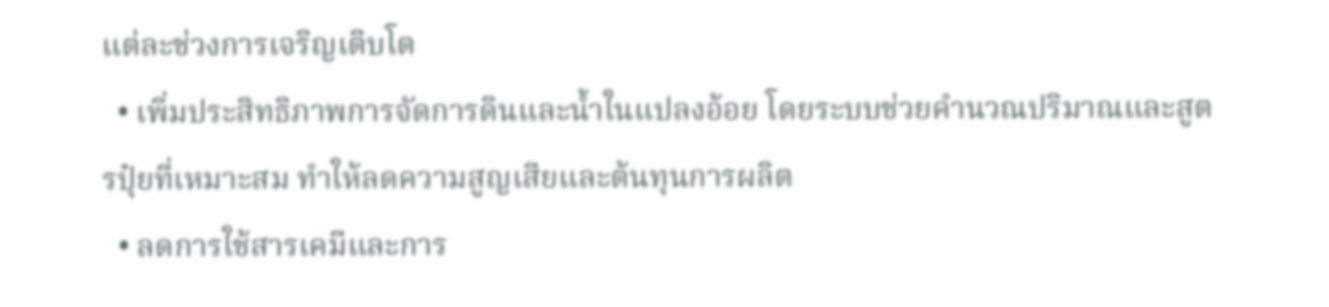แต่ละช่วงการเจริญเติบโต
  • เพิ่มประสิทธิภาพการจัดการดินและน้ำในแปลงอ้อย โดยระบบช่วยคำนวณปริมาณและสูตรปุ๋ยที่เหมาะสม ทำให้ลดความสูญเสียและต้นทุนการผลิต
  • ลดการใช้สารเคมีและการ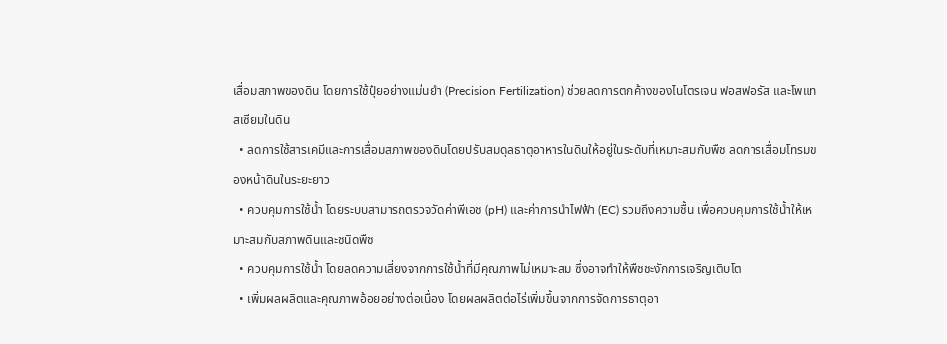เสื่อมสภาพของดิน โดยการใช้ปุ๋ยอย่างแม่นยำ (Precision Fertilization) ช่วยลดการตกค้างของไนโตรเจน ฟอสฟอรัส และโพแทสเซียมในดิน
  • ลดการใช้สารเคมีและการเสื่อมสภาพของดินโดยปรับสมดุลธาตุอาหารในดินให้อยู่ในระดับที่เหมาะสมกับพืช ลดการเสื่อมโทรมของหน้าดินในระยะยาว
  • ควบคุมการใช้น้ำ โดยระบบสามารถตรวจวัดค่าพีเอช (pH) และค่าการนำไฟฟ้า (EC) รวมถึงความชื้น เพื่อควบคุมการใช้น้ำให้เหมาะสมกับสภาพดินและชนิดพืช
  • ควบคุมการใช้น้ำ โดยลดความเสี่ยงจากการใช้น้ำที่มีคุณภาพไม่เหมาะสม ซึ่งอาจทำให้พืชชะงักการเจริญเติบโต
  • เพิ่มผลผลิตและคุณภาพอ้อยอย่างต่อเนื่อง โดยผลผลิตต่อไร่เพิ่มขึ้นจากการจัดการธาตุอา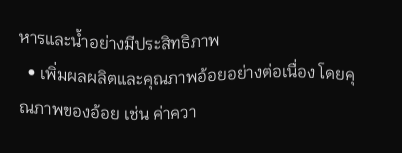หารและน้ำอย่างมีประสิทธิภาพ
  • เพิ่มผลผลิตและคุณภาพอ้อยอย่างต่อเนื่อง โดยคุณภาพของอ้อย เช่น ค่าควา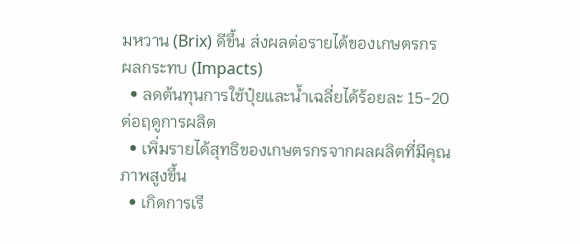มหวาน (Brix) ดีขึ้น ส่งผลต่อรายได้ของเกษตรกร
ผลกระทบ (Impacts)
  • ลดต้นทุนการใช้ปุ๋ยและน้ำเฉลี่ยได้ร้อยละ 15-20 ต่อฤดูการผลิต
  • เพิ่มรายได้สุทธิของเกษตรกรจากผลผลิตที่มีคุณภาพสูงขึ้น
  • เกิดการเรี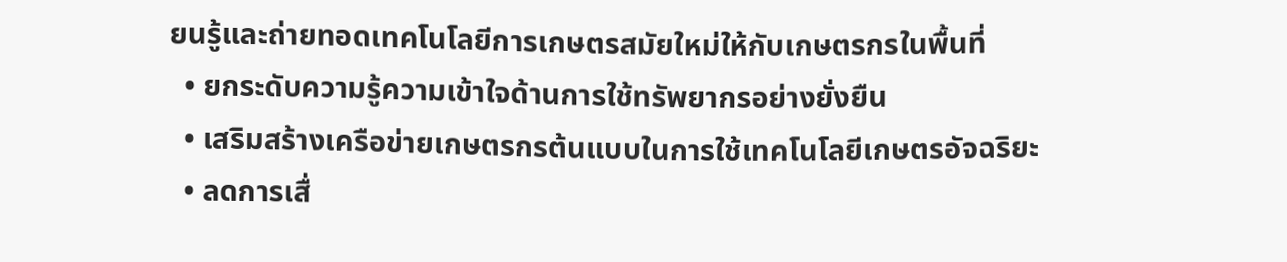ยนรู้และถ่ายทอดเทคโนโลยีการเกษตรสมัยใหม่ให้กับเกษตรกรในพื้นที่
  • ยกระดับความรู้ความเข้าใจด้านการใช้ทรัพยากรอย่างยั่งยืน
  • เสริมสร้างเครือข่ายเกษตรกรต้นแบบในการใช้เทคโนโลยีเกษตรอัจฉริยะ
  • ลดการเสื่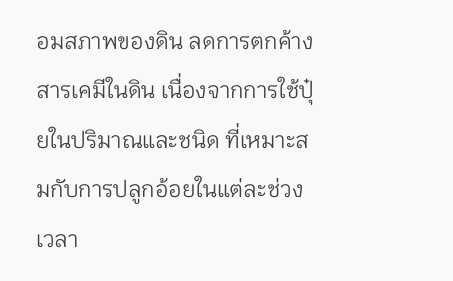อมสภาพของดิน ลดการตกค้างสารเคมีในดิน เนื่องจากการใช้ปุ๋ยในปริมาณและชนิด ที่เหมาะสมกับการปลูกอ้อยในแต่ละช่วงเวลา